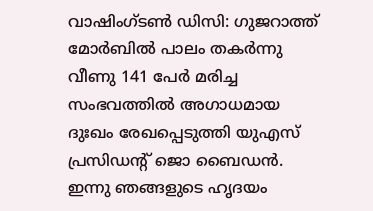വാഷിംഗ്ടണ്‍ ഡിസി: ഗുജറാത്ത് മോർബിൽ പാലം തകർന്നു വീണു 141 പേർ മരിച്ച സംഭവത്തിൽ അഗാധമായ ദുഃഖം രേഖപ്പെടുത്തി യുഎസ് പ്രസിഡന്‍റ് ജൊ ബൈഡൻ. ഇന്നു ഞങ്ങളുടെ ഹൃദയം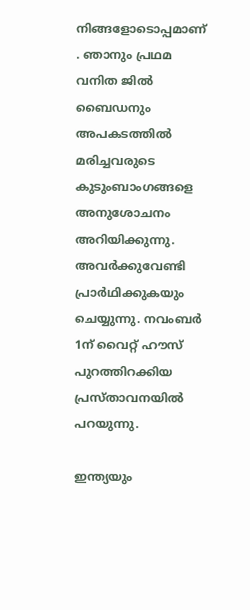നിങ്ങളോടൊപ്പമാണ് . ഞാനും പ്രഥമ വനിത ജിൽ ബൈഡനും അപകടത്തിൽ മരിച്ചവരുടെ കുടുംബാംഗങ്ങളെ അനുശോചനം അറിയിക്കുന്നു. അവർക്കുവേണ്ടി പ്രാർഥിക്കുകയും ചെയ്യുന്നു. നവംബർ 1ന് വൈറ്റ് ഹൗസ് പുറത്തിറക്കിയ പ്രസ്താവനയിൽ പറയുന്നു.

ഇന്ത്യയും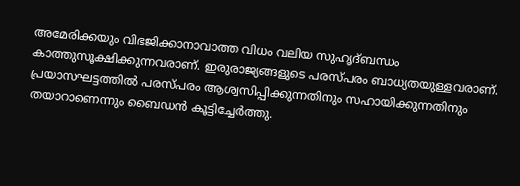അമേരിക്കയും വിഭജിക്കാനാവാത്ത വിധം വലിയ സുഹൃദ്ബന്ധം കാത്തുസൂക്ഷിക്കുന്നവരാണ്. ഇരുരാജ്യങ്ങളുടെ പരസ്പരം ബാധ്യതയുള്ളവരാണ്. പ്രയാസഘട്ടത്തിൽ പരസ്പരം ആശ്വസിപ്പിക്കുന്നതിനും സഹായിക്കുന്നതിനും തയാറാണെന്നും ബൈഡൻ കൂട്ടിച്ചേർത്തു.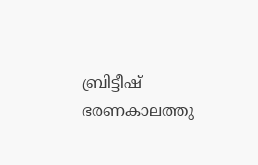ബ്രിട്ടീഷ് ഭരണകാലത്തു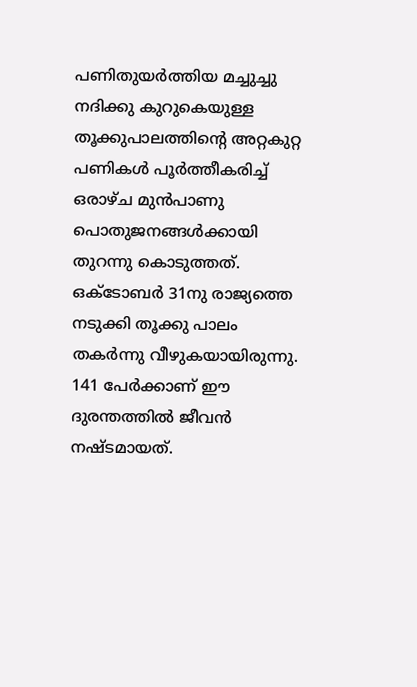പണിതുയർത്തിയ മച്ചുച്ചു നദിക്കു കുറുകെയുള്ള തൂക്കുപാലത്തിന്‍റെ അറ്റകുറ്റ പണികൾ പൂർത്തീകരിച്ച് ഒരാഴ്ച മുൻപാണു പൊതുജനങ്ങൾക്കായി തുറന്നു കൊടുത്തത്. ഒക്ടോബർ 31നു രാജ്യത്തെ നടുക്കി തൂക്കു പാലം തകർന്നു വീഴുകയായിരുന്നു. 141 പേർക്കാണ് ഈ ദുരന്തത്തിൽ ജീവൻ നഷ്ടമായത്.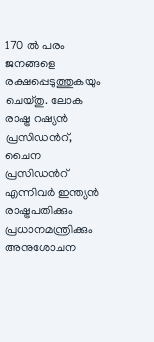170 ൽ പരം ജനങ്ങളെ രക്ഷപ്പെടുത്തുകയും ചെയ്തു. ലോക രാഷ്ട്ര റഷ്യൻ പ്രസിഡന്‍റ്, ചൈന പ്രസിഡന്‍റ് എന്നിവർ ഇന്ത്യൻ രാഷ്ട്രപതിക്കും പ്രധാനമന്ത്രിക്കും അനുശോചന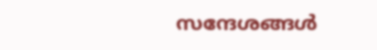സന്ദേശങ്ങൾ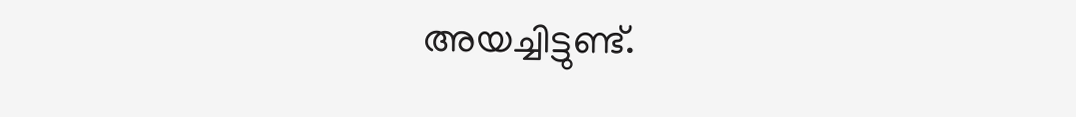അയച്ചിട്ടുണ്ട്.